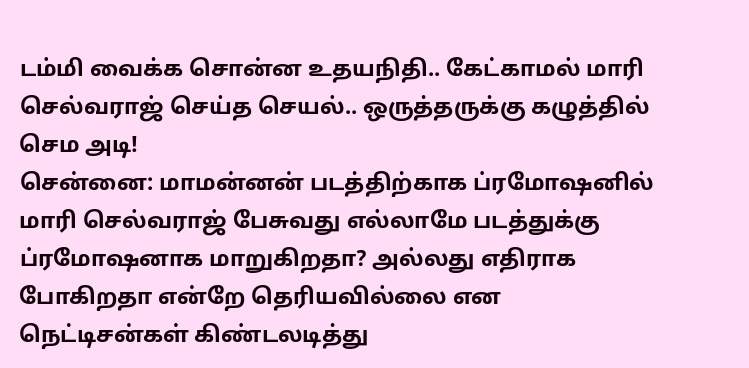டம்மி வைக்க சொன்ன உதயநிதி.. கேட்காமல் மாரி செல்வராஜ் செய்த செயல்.. ஒருத்தருக்கு கழுத்தில் செம அடி!
சென்னை: மாமன்னன் படத்திற்காக ப்ரமோஷனில் மாரி செல்வராஜ் பேசுவது எல்லாமே படத்துக்கு ப்ரமோஷனாக மாறுகிறதா? அல்லது எதிராக போகிறதா என்றே தெரியவில்லை என நெட்டிசன்கள் கிண்டலடித்து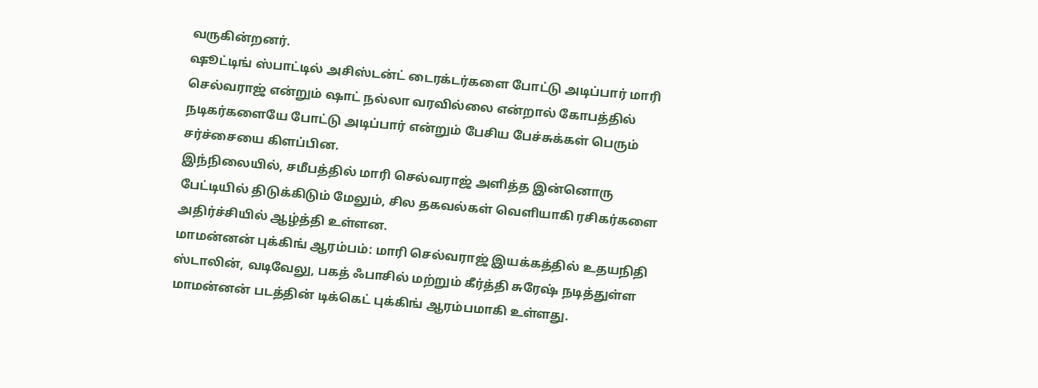வருகின்றனர்.
ஷூட்டிங் ஸ்பாட்டில் அசிஸ்டன்ட் டைரக்டர்களை போட்டு அடிப்பார் மாரி செல்வராஜ் என்றும் ஷாட் நல்லா வரவில்லை என்றால் கோபத்தில் நடிகர்களையே போட்டு அடிப்பார் என்றும் பேசிய பேச்சுக்கள் பெரும் சர்ச்சையை கிளப்பின.
இந்நிலையில், சமீபத்தில் மாரி செல்வராஜ் அளித்த இன்னொரு பேட்டியில் திடுக்கிடும் மேலும், சில தகவல்கள் வெளியாகி ரசிகர்களை அதிர்ச்சியில் ஆழ்த்தி உள்ளன.
மாமன்னன் புக்கிங் ஆரம்பம்: மாரி செல்வராஜ் இயக்கத்தில் உதயநிதி ஸ்டாலின், வடிவேலு, பகத் ஃபாசில் மற்றும் கீர்த்தி சுரேஷ் நடித்துள்ள மாமன்னன் படத்தின் டிக்கெட் புக்கிங் ஆரம்பமாகி உள்ளது.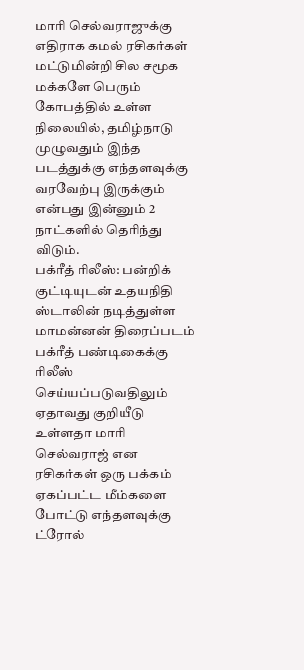மாரி செல்வராஜுக்கு எதிராக கமல் ரசிகர்கள் மட்டுமின்றி சில சமூக மக்களே பெரும் கோபத்தில் உள்ள நிலையில், தமிழ்நாடு முழுவதும் இந்த படத்துக்கு எந்தளவுக்கு வரவேற்பு இருக்கும் என்பது இன்னும் 2 நாட்களில் தெரிந்து விடும்.
பக்ரீத் ரிலீஸ்: பன்றிக் குட்டியுடன் உதயநிதி ஸ்டாலின் நடித்துள்ள மாமன்னன் திரைப்படம் பக்ரீத் பண்டிகைக்கு ரிலீஸ் செய்யப்படுவதிலும் ஏதாவது குறியீடு உள்ளதா மாரி செல்வராஜ் என ரசிகர்கள் ஒரு பக்கம் ஏகப்பட்ட மீம்களை போட்டு எந்தளவுக்கு ட்ரோல்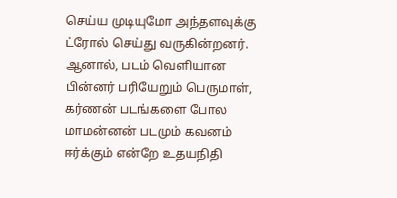செய்ய முடியுமோ அந்தளவுக்கு ட்ரோல் செய்து வருகின்றனர்.
ஆனால், படம் வெளியான பின்னர் பரியேறும் பெருமாள், கர்ணன் படங்களை போல மாமன்னன் படமும் கவனம் ஈர்க்கும் என்றே உதயநிதி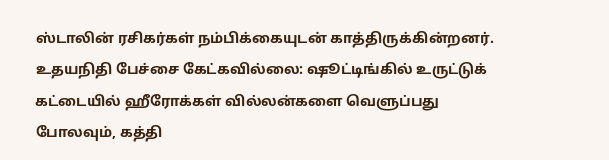ஸ்டாலின் ரசிகர்கள் நம்பிக்கையுடன் காத்திருக்கின்றனர்.
உதயநிதி பேச்சை கேட்கவில்லை: ஷூட்டிங்கில் உருட்டுக் கட்டையில் ஹீரோக்கள் வில்லன்களை வெளுப்பது போலவும், கத்தி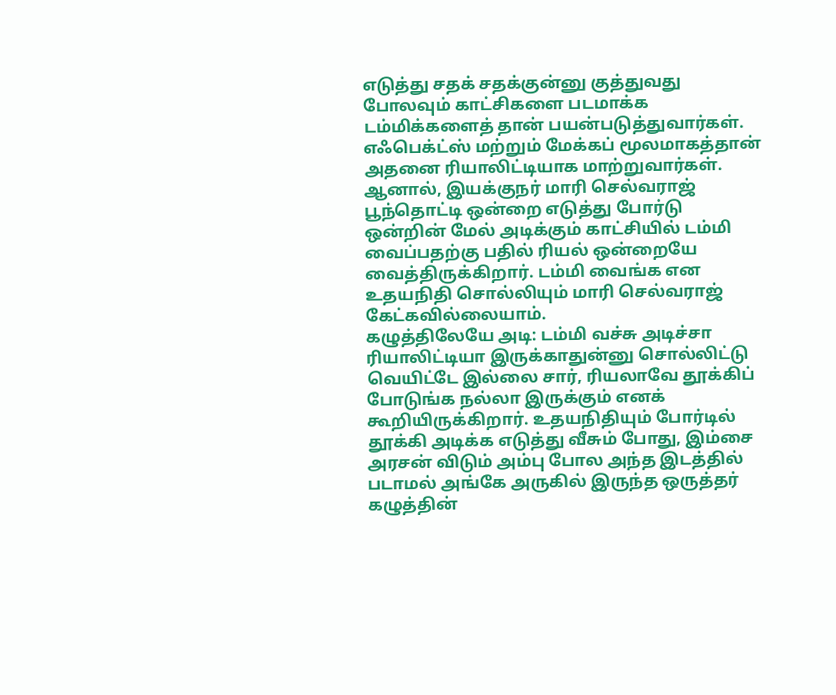எடுத்து சதக் சதக்குன்னு குத்துவது போலவும் காட்சிகளை படமாக்க டம்மிக்களைத் தான் பயன்படுத்துவார்கள். எஃபெக்ட்ஸ் மற்றும் மேக்கப் மூலமாகத்தான் அதனை ரியாலிட்டியாக மாற்றுவார்கள்.
ஆனால், இயக்குநர் மாரி செல்வராஜ் பூந்தொட்டி ஒன்றை எடுத்து போர்டு ஒன்றின் மேல் அடிக்கும் காட்சியில் டம்மி வைப்பதற்கு பதில் ரியல் ஒன்றையே வைத்திருக்கிறார். டம்மி வைங்க என உதயநிதி சொல்லியும் மாரி செல்வராஜ் கேட்கவில்லையாம்.
கழுத்திலேயே அடி: டம்மி வச்சு அடிச்சா ரியாலிட்டியா இருக்காதுன்னு சொல்லிட்டு வெயிட்டே இல்லை சார், ரியலாவே தூக்கிப் போடுங்க நல்லா இருக்கும் எனக் கூறியிருக்கிறார். உதயநிதியும் போர்டில் தூக்கி அடிக்க எடுத்து வீசும் போது, இம்சை அரசன் விடும் அம்பு போல அந்த இடத்தில் படாமல் அங்கே அருகில் இருந்த ஒருத்தர் கழுத்தின்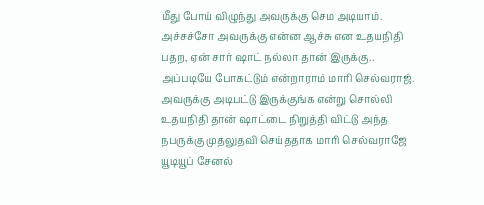மீது போய் விழுந்து அவருக்கு செம அடியாம்.
அச்சச்சோ அவருக்கு என்ன ஆச்சு என உதயநிதி பதற, ஏன் சார் ஷாட் நல்லா தான் இருக்கு.. அப்படியே போகட்டும் என்றாராம் மாரி செல்வராஜ். அவருக்கு அடிபட்டு இருக்குங்க என்று சொல்லி உதயநிதி தான் ஷாட்டை நிறுத்தி விட்டு அந்த நபருக்கு முதலுதவி செய்ததாக மாரி செல்வராஜே யூடியூப் சேனல்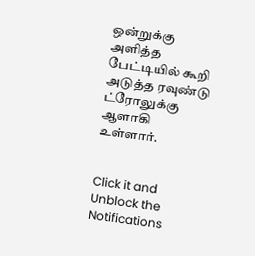ஒன்றுக்கு அளித்த பேட்டியில் கூறி அடுத்த ரவுண்டு ட்ரோலுக்கு ஆளாகி உள்ளார்.


Click it and Unblock the Notifications